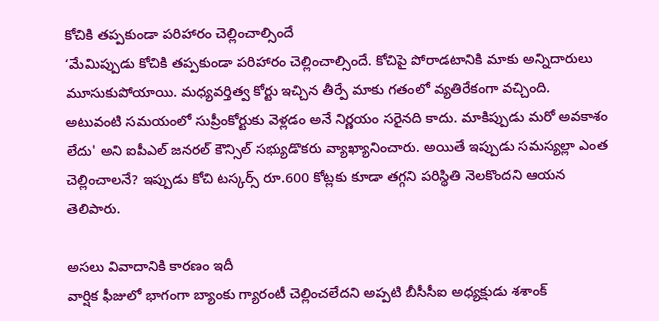కోచికి తప్పకుండా పరిహారం చెల్లించాల్సిందే
‘మేమిప్పుడు కోచికి తప్పకుండా పరిహారం చెల్లించాల్సిందే. కోచిపై పోరాడటానికి మాకు అన్నిదారులు మూసుకుపోయాయి. మధ్యవర్తిత్వ కోర్టు ఇచ్చిన తీర్పే మాకు గతంలో వ్యతిరేకంగా వచ్చింది. అటువంటి సమయంలో సుప్రీంకోర్టుకు వెళ్లడం అనే నిర్ణయం సరైనది కాదు. మాకిప్పుడు మరో అవకాశం లేదు' అని ఐపీఎల్ జనరల్ కౌన్సిల్ సభ్యుడొకరు వ్యాఖ్యానించారు. అయితే ఇప్పుడు సమస్యల్లా ఎంత చెల్లించాలనే? ఇప్పుడు కోచి టస్కర్స్ రూ.600 కోట్లకు కూడా తగ్గని పరిస్థితి నెలకొందని ఆయన తెలిపారు.

అసలు వివాదానికి కారణం ఇదీ
వార్షిక ఫీజులో భాగంగా బ్యాంకు గ్యారంటీ చెల్లించలేదని అప్పటి బీసీసీఐ అధ్యక్షుడు శశాంక్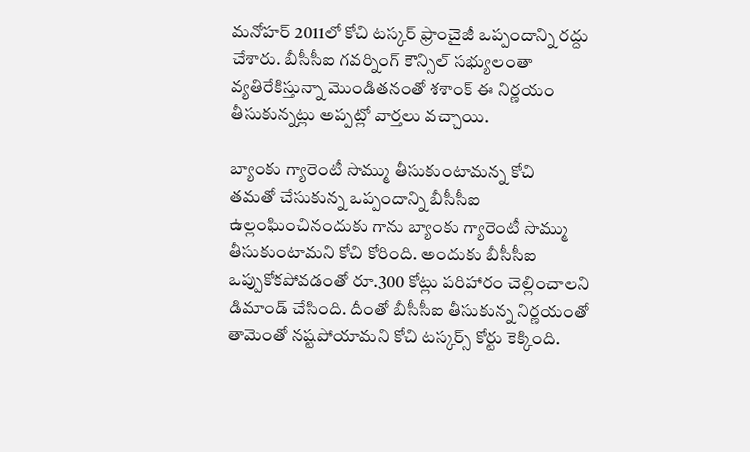మనోహర్ 2011లో కోచి టస్కర్ ఫ్రాంచైజీ ఒప్పందాన్ని రద్దు చేశారు. బీసీసీఐ గవర్నింగ్ కౌన్సిల్ సభ్యులంతా వ్యతిరేకిస్తున్నా మొండితనంతో శశాంక్ ఈ నిర్ణయం తీసుకున్నట్లు అప్పట్లో వార్తలు వచ్చాయి.

బ్యాంకు గ్యారెంటీ సొమ్ము తీసుకుంటామన్న కోచి
తమతో చేసుకున్న ఒప్పందాన్ని బీసీసీఐ ఉల్లంఘించినందుకు గాను బ్యాంకు గ్యారెంటీ సొమ్ము తీసుకుంటామని కోచి కోరింది. అందుకు బీసీసీఐ ఒప్పుకోకపోవడంతో రూ.300 కోట్లు పరిహారం చెల్లించాలని డిమాండ్ చేసింది. దీంతో బీసీసీఐ తీసుకున్న నిర్ణయంతో తామెంతో నష్టపోయామని కోచి టస్కర్స్ కోర్టు కెక్కింది.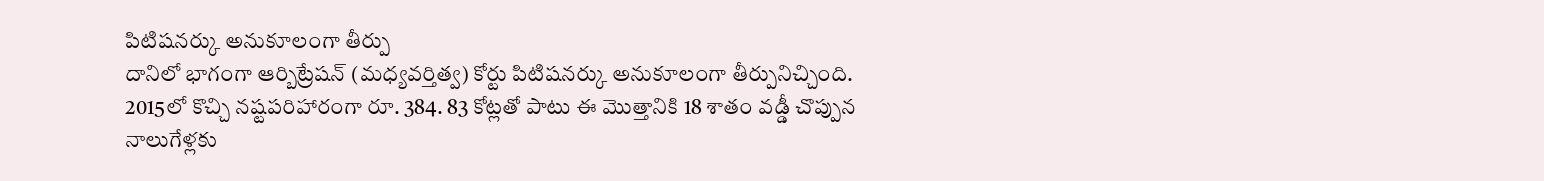పిటిషనర్కు అనుకూలంగా తీర్పు
దానిలో భాగంగా ఆర్బిట్రేషన్ (మధ్యవర్తిత్వ) కోర్టు పిటిషనర్కు అనుకూలంగా తీర్పునిచ్చింది. 2015లో కొచ్చి నష్టపరిహారంగా రూ. 384. 83 కోట్లతో పాటు ఈ మొత్తానికి 18 శాతం వడ్డీ చొప్పున నాలుగేళ్లకు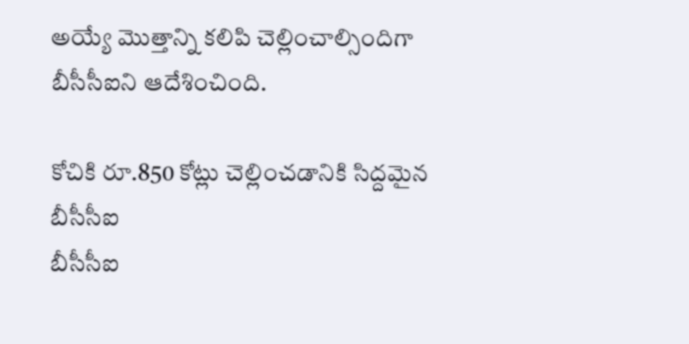అయ్యే మొత్తాన్ని కలిపి చెల్లించాల్సిందిగా బీసీసీఐని ఆదేశించింది.

కోచికి రూ.850 కోట్లు చెల్లించడానికి సిద్దమైన బీసీసీఐ
బీసీసీఐ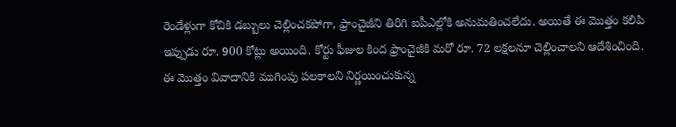రెండేళ్లుగా కోచికి డబ్బులు చెల్లించకపోగా, ఫ్రాంచైజీని తిరిగి ఐపీఎల్లోకి అనుమతించలేదు. అయితే ఈ మొత్తం కలిపి ఇప్పుడు రూ. 900 కోట్లు అయింది. కోర్టు ఫీజుల కింద ఫ్రాంచైజీకి మరో రూ. 72 లక్షలనూ చెల్లించాలని ఆదేశించింది. ఈ మొత్తం వివాదానికి ముగింపు పలకాలని నిర్ణయించుకున్న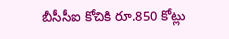బీసీసీఐ కోచికి రూ.850 కోట్లు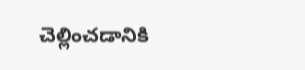చెల్లించడానికి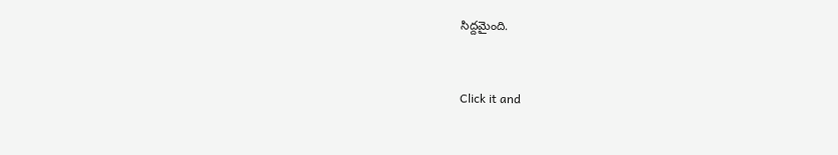సిద్దమైంది.


Click it and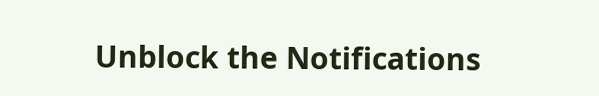Unblock the Notifications